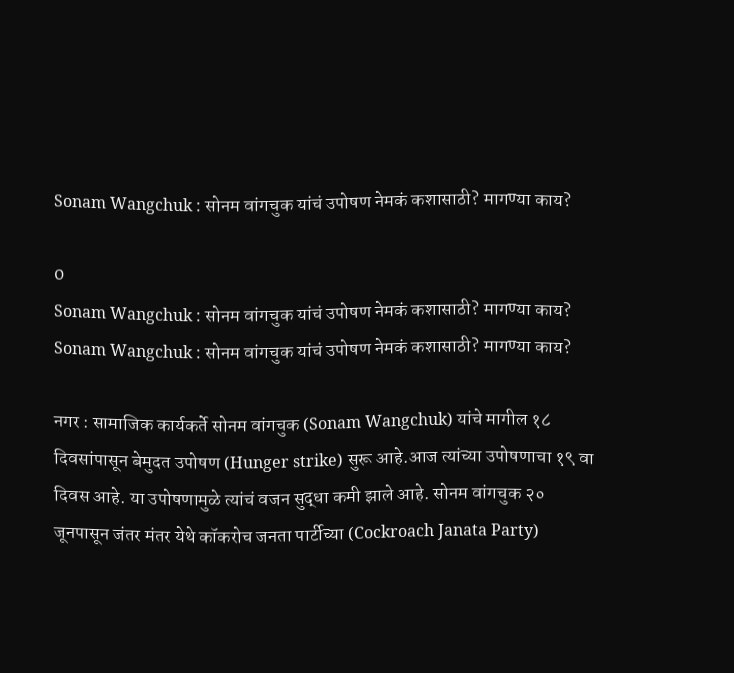Sonam Wangchuk : सोनम वांगचुक यांचं उपोषण नेमकं कशासाठी? मागण्या काय?

0
Sonam Wangchuk : सोनम वांगचुक यांचं उपोषण नेमकं कशासाठी? मागण्या काय?
Sonam Wangchuk : सोनम वांगचुक यांचं उपोषण नेमकं कशासाठी? मागण्या काय?

नगर : सामाजिक कार्यकर्ते सोनम वांगचुक (Sonam Wangchuk) यांचे मागील १८ दिवसांपासून बेमुदत उपोषण (Hunger strike) सुरू आहे.आज त्यांच्या उपोषणाचा १९ वा दिवस आहे. या उपोषणामुळे त्यांचं वजन सुद्धा कमी झाले आहे. सोनम वांगचुक २० जूनपासून जंतर मंतर येथे कॉकरोच जनता पार्टीच्या (Cockroach Janata Party)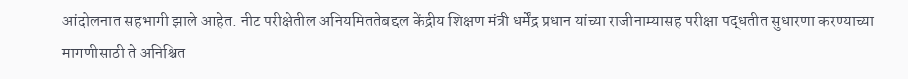आंदोलनात सहभागी झाले आहेत. नीट परीक्षेतील अनियमिततेबद्दल केंद्रीय शिक्षण मंत्री धर्मेंद्र प्रधान यांच्या राजीनाम्यासह परीक्षा पद्धतीत सुधारणा करण्याच्या मागणीसाठी ते अनिश्चित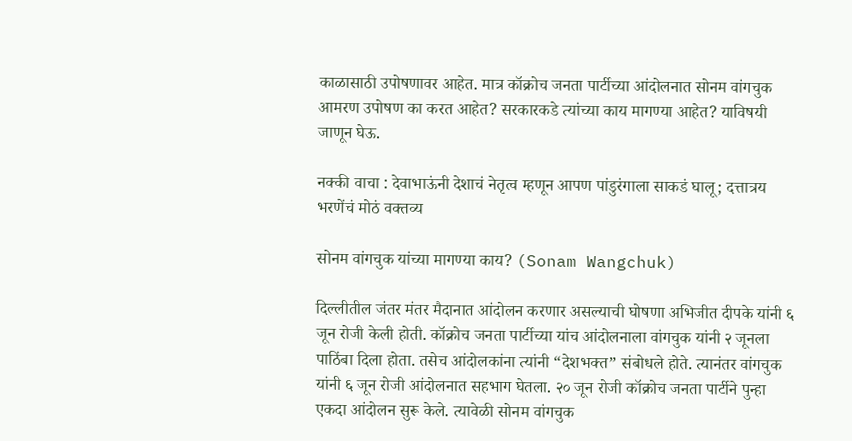काळासाठी उपोषणावर आहेत. मात्र कॉक्रोच जनता पार्टीच्या आंदोलनात सोनम वांगचुक आमरण उपोषण का करत आहेत? सरकारकडे त्यांच्या काय मागण्या आहेत? याविषयी जाणून घेऊ.

नक्की वाचा : देवाभाऊंनी देशाचं नेतृत्व म्हणून आपण पांडुरंगाला साकडं घालू; दत्तात्रय भरणेंचं मोठं वक्तव्य

सोनम वांगचुक यांच्या मागण्या काय? (Sonam Wangchuk)

दिल्लीतील जंतर मंतर मैदानात आंदोलन करणार असल्याची घोषणा अभिजीत दीपके यांनी ६ जून रोजी केली होती. कॉक्रोच जनता पार्टीच्या यांच आंदोलनाला वांगचुक यांनी २ जूनला पाठिंबा दिला होता. तसेच आंदोलकांना त्यांनी “देशभक्त” संबोधले होते. त्यानंतर वांगचुक यांनी ६ जून रोजी आंदोलनात सहभाग घेतला. २० जून रोजी कॉक्रोच जनता पार्टीने पुन्हा एकदा आंदोलन सुरू केले. त्यावेळी सोनम वांगचुक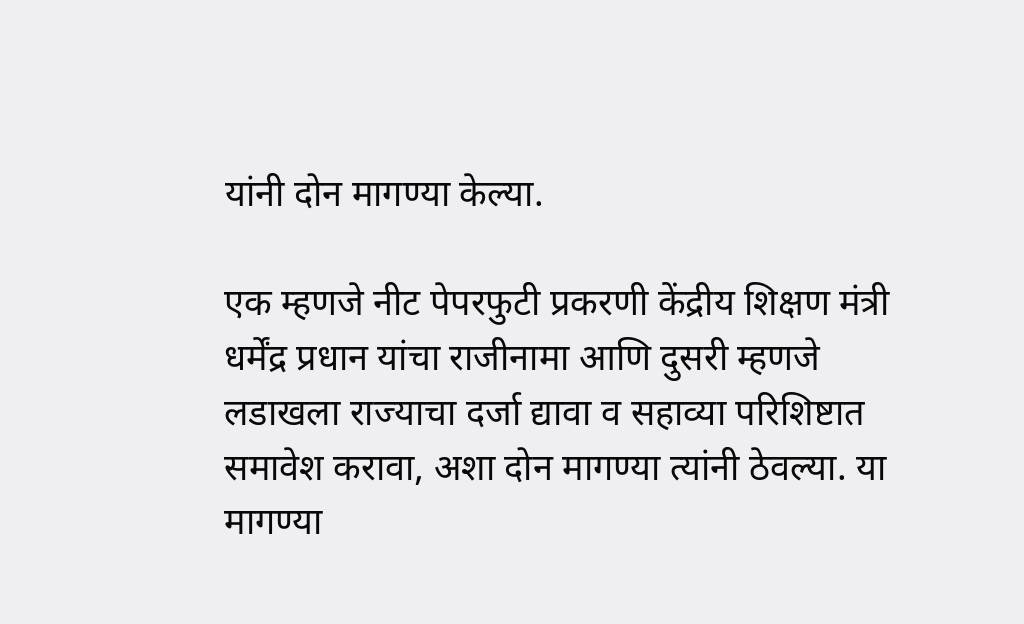यांनी दोन मागण्या केल्या.

एक म्हणजे नीट पेपरफुटी प्रकरणी केंद्रीय शिक्षण मंत्री धर्मेंद्र प्रधान यांचा राजीनामा आणि दुसरी म्हणजे लडाखला राज्याचा दर्जा द्यावा व सहाव्या परिशिष्टात समावेश करावा, अशा दोन मागण्या त्यांनी ठेवल्या. या मागण्या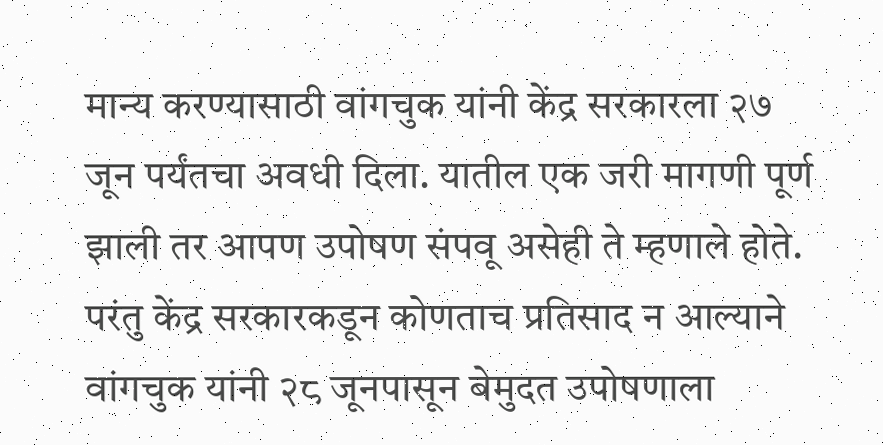मान्य करण्यासाठी वांगचुक यांनी केंद्र सरकारला २७ जून पर्यंतचा अवधी दिला. यातील एक जरी मागणी पूर्ण झाली तर आपण उपोषण संपवू असेही ते म्हणाले होते. परंतु केंद्र सरकारकडून कोणताच प्रतिसाद न आल्याने वांगचुक यांनी २८ जूनपासून बेमुदत उपोषणाला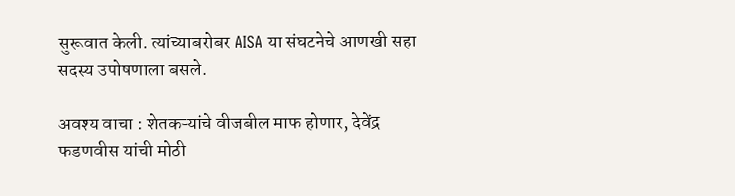सुरूवात केली. त्यांच्याबरोबर AISA या संघटनेचे आणखी सहा सदस्य उपोषणाला बसले.

अवश्य वाचा : शेतकऱ्यांचे वीजबील माफ होणार, देवेंद्र फडणवीस यांची मोठी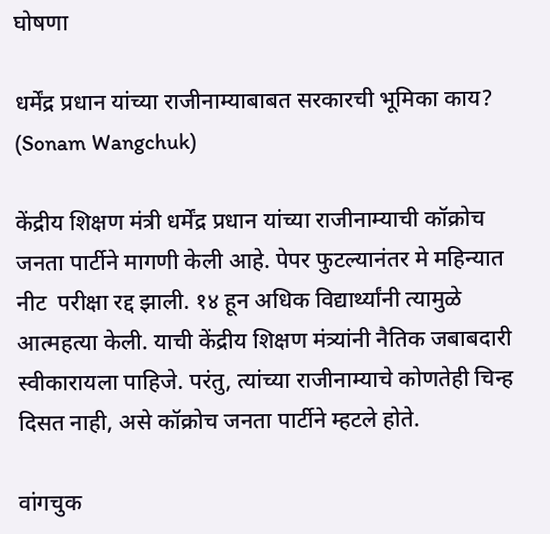घोषणा

धर्मेंद्र प्रधान यांच्या राजीनाम्याबाबत सरकारची भूमिका काय? (Sonam Wangchuk)

केंद्रीय शिक्षण मंत्री धर्मेंद्र प्रधान यांच्या राजीनाम्याची कॉक्रोच जनता पार्टीने मागणी केली आहे. पेपर फुटल्यानंतर मे महिन्यात नीट  परीक्षा रद्द झाली. १४ हून अधिक विद्यार्थ्यांनी त्यामुळे आत्महत्या केली. याची केंद्रीय शिक्षण मंत्र्यांनी नैतिक जबाबदारी स्वीकारायला पाहिजे. परंतु, त्यांच्या राजीनाम्याचे कोणतेही चिन्ह दिसत नाही, असे कॉक्रोच जनता पार्टीने म्हटले होते.

वांगचुक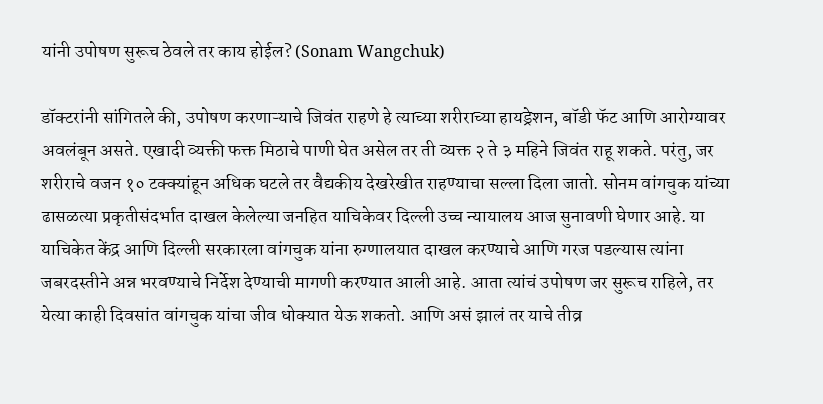यांनी उपोषण सुरूच ठेवले तर काय होईल? (Sonam Wangchuk)

डॉक्टरांनी सांगितले की, उपोषण करणाऱ्याचे जिवंत राहणे हे त्याच्या शरीराच्या हायड्रेशन, बॉडी फॅट आणि आरोग्यावर अवलंबून असते. एखादी व्यक्ती फक्त मिठाचे पाणी घेत असेल तर ती व्यक्त २ ते ३ महिने जिवंत राहू शकते. परंतु, जर शरीराचे वजन १० टक्क्यांहून अधिक घटले तर वैद्यकीय देखरेखीत राहण्याचा सल्ला दिला जातो. सोनम वांगचुक यांच्या ढासळत्या प्रकृतीसंदर्भात दाखल केलेल्या जनहित याचिकेवर दिल्ली उच्च न्यायालय आज सुनावणी घेणार आहे. या याचिकेत केंद्र आणि दिल्ली सरकारला वांगचुक यांना रुग्णालयात दाखल करण्याचे आणि गरज पडल्यास त्यांना जबरदस्तीने अन्न भरवण्याचे निर्देश देण्याची मागणी करण्यात आली आहे. आता त्यांचं उपोषण जर सुरूच राहिले, तर येत्या काही दिवसांत वांगचुक यांचा जीव धोक्यात येऊ शकतो. आणि असं झालं तर याचे तीव्र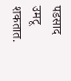पडसाद उमटू शकतात.